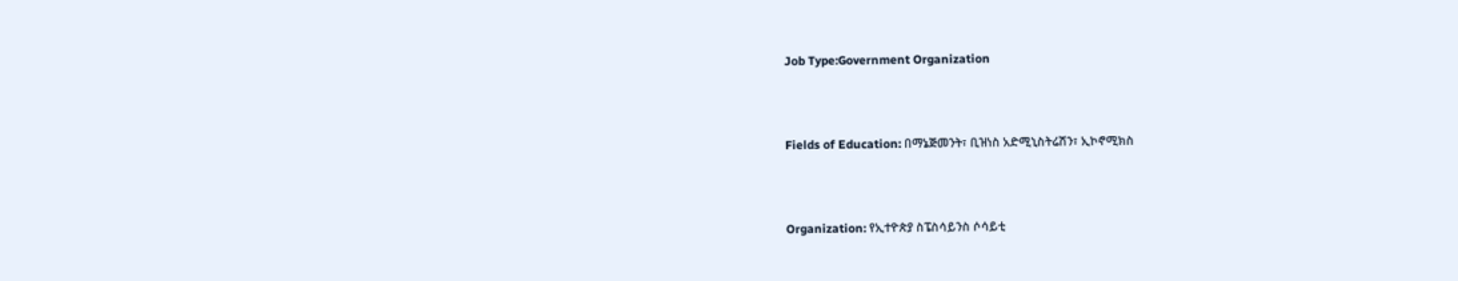Job Type:Government Organization



Fields of Education: በማኔጅመንት፣ ቢዝነስ አድሚኒስትሬሽን፣ ኢኮኖሚክስ



Organization: የኢተዮጵያ ስፔስሳይንስ ሶሳይቲ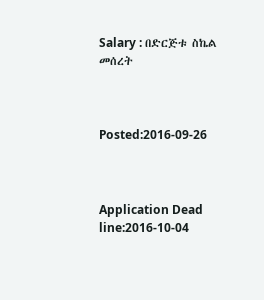Salary : በድርጅቱ ስኬል መሰረት



Posted:2016-09-26



Application Dead line:2016-10-04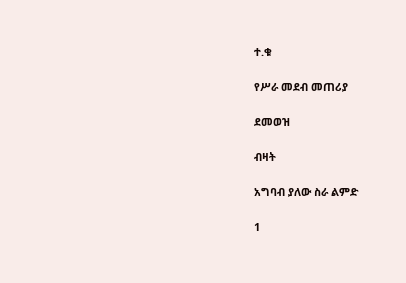ተ.ቁ

የሥራ መደብ መጠሪያ

ደመወዝ

ብዛት

አግባብ ያለው ስራ ልምድ

1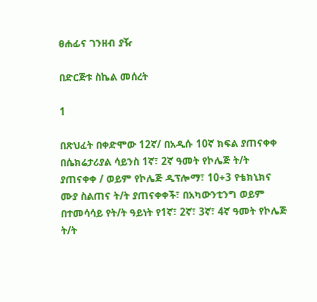ፀሐፊና ገንዘብ ያዥ

በድርጅቱ ስኬል መሰረት

1

በጽህፈት በቀድሞው 12ኛ/ በአዲሱ 10ኛ ክፍል ያጠናቀቀ በሴክሬታሪያል ሳይንስ 1ኛ፣ 2ኛ ዓመት የኮሌጅ ት/ት ያጠናቀቀ / ወይም የኮሌጅ ዲፕሎማ፣ 10+3 የቴክኒክና ሙያ ስልጠና ት/ት ያጠናቀቀች፣ በአካውንቲንግ ወይም በተመሳሳይ የት/ት ዓይነት የ1ኛ፣ 2ኛ፣ 3ኛ፣ 4ኛ ዓመት የኮሌጅ ት/ት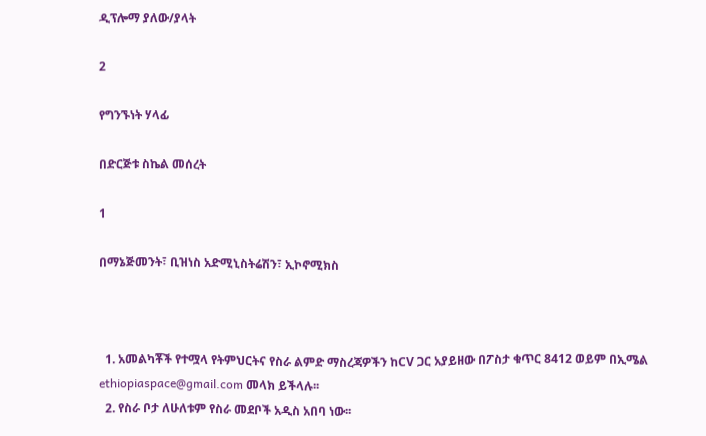ዲፕሎማ ያለው/ያላት

2

የግንኙነት ሃላፊ

በድርጅቱ ስኬል መሰረት

1

በማኔጅመንት፣ ቢዝነስ አድሚኒስትሬሽን፣ ኢኮኖሚክስ



  1. አመልካቾች የተሟላ የትምህርትና የስራ ልምድ ማስረጃዎችን ከCV ጋር አያይዘው በፖስታ ቁጥር 8412 ወይም በኢሜል ethiopiaspace@gmail.com መላክ ይችላሉ፡፡
  2. የስራ ቦታ ለሁለቱም የስራ መደቦች አዲስ አበባ ነው፡፡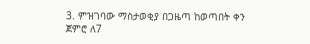3. ምዝገባው ማስታወቂያ በጋዜጣ ከወጣበት ቀን ጀምሮ ለ7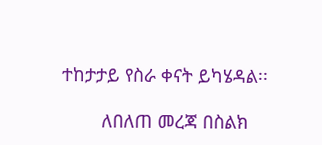ተከታታይ የስራ ቀናት ይካሄዳል፡፡

        ለበለጠ መረጃ በስልክ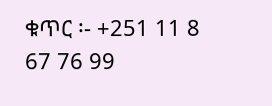ቁጥር ፡- +251 11 8 67 76 99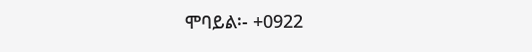ሞባይል፡- +0922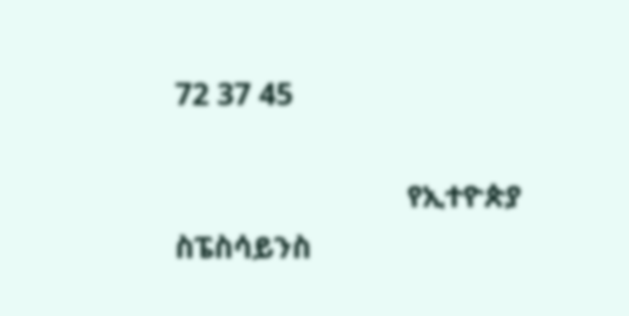72 37 45

                             የኢተዮጵያ ስፔስሳይንስ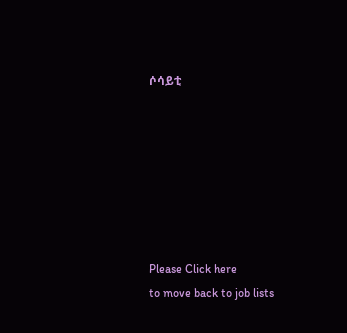ሶሳይቲ







Please Click here
to move back to job lists